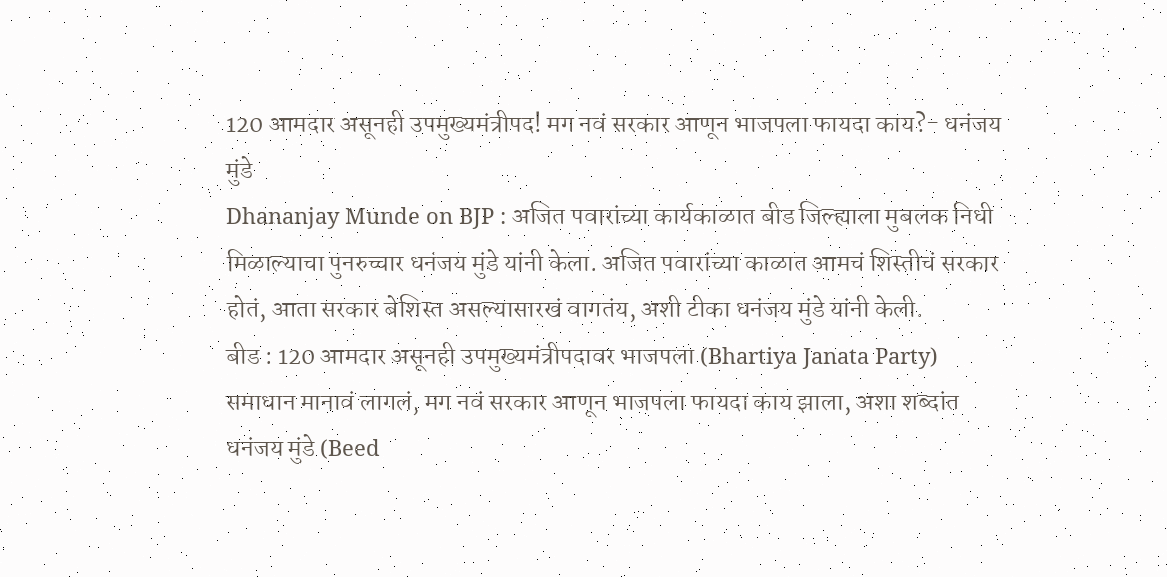120 आमदार असूनही उपमुख्यमंत्रीपद! मग नवं सरकार आणून भाजपला फायदा काय?- धनंजय मुंडे
Dhananjay Munde on BJP : अजित पवारांच्या कार्यकाळात बीड जिल्ह्याला मुबलक निधी मिळाल्याचा पुनरुच्चार धनंजय मुंडे यांनी केला. अजित पवारांच्या काळात आमचं शिस्तीचं सरकार होतं, आता सरकार बेशिस्त असल्यासारखं वागतंय, अशी टीका धनंजय मुंडे यांनी केली.
बीड : 120 आमदार असूनही उपमुख्यमंत्रीपदावर भाजपला (Bhartiya Janata Party) समाधान मानावं लागलं, मग नवं सरकार आणून भाजपला फायदा काय झाला, अशा शब्दांत धनंजय मुंडे (Beed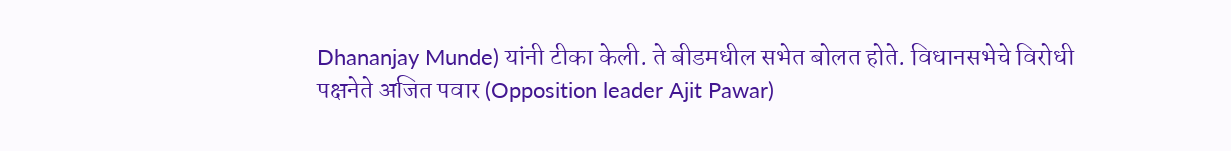Dhananjay Munde) यांनी टीका केली. ते बीडमधील सभेत बोलत होते. विधानसभेचे विरोधी पक्षनेते अजित पवार (Opposition leader Ajit Pawar)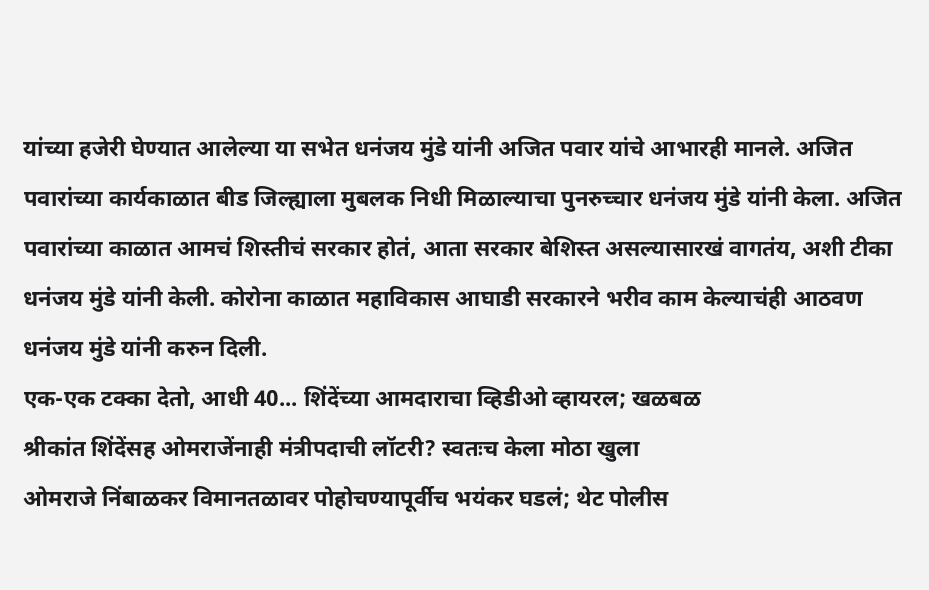यांच्या हजेरी घेण्यात आलेल्या या सभेत धनंजय मुंडे यांनी अजित पवार यांचे आभारही मानले. अजित पवारांच्या कार्यकाळात बीड जिल्ह्याला मुबलक निधी मिळाल्याचा पुनरुच्चार धनंजय मुंडे यांनी केला. अजित पवारांच्या काळात आमचं शिस्तीचं सरकार होतं, आता सरकार बेशिस्त असल्यासारखं वागतंय, अशी टीका धनंजय मुंडे यांनी केली. कोरोना काळात महाविकास आघाडी सरकारने भरीव काम केल्याचंही आठवण धनंजय मुंडे यांनी करुन दिली.
एक-एक टक्का देतो, आधी 40... शिंदेंच्या आमदाराचा व्हिडीओ व्हायरल; खळबळ
श्रीकांत शिंदेंसह ओमराजेंनाही मंत्रीपदाची लॉटरी? स्वतःच केला मोठा खुला
ओमराजे निंबाळकर विमानतळावर पोहोचण्यापूर्वीच भयंकर घडलं; थेट पोलीस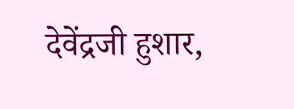देवेंद्रजी हुशार,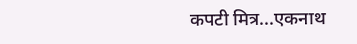कपटी मित्र...एकनाथ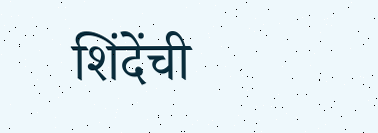शिंदेंची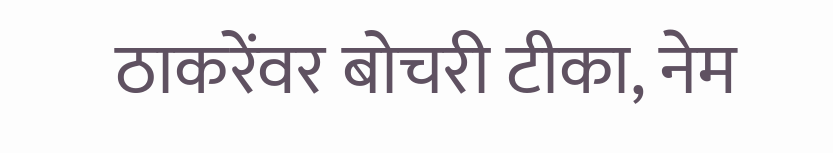ठाकरेंवर बोचरी टीका, नेम